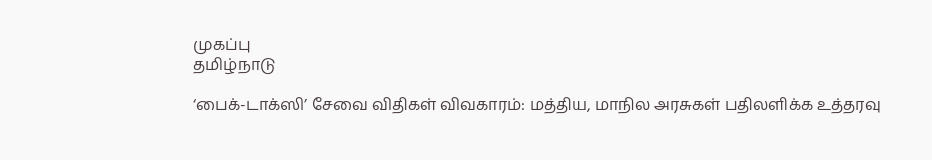முகப்பு
தமிழ்நாடு

‘பைக்-டாக்ஸி’ சேவை விதிகள் விவகாரம்: மத்திய, மாநில அரசுகள் பதிலளிக்க உத்தரவு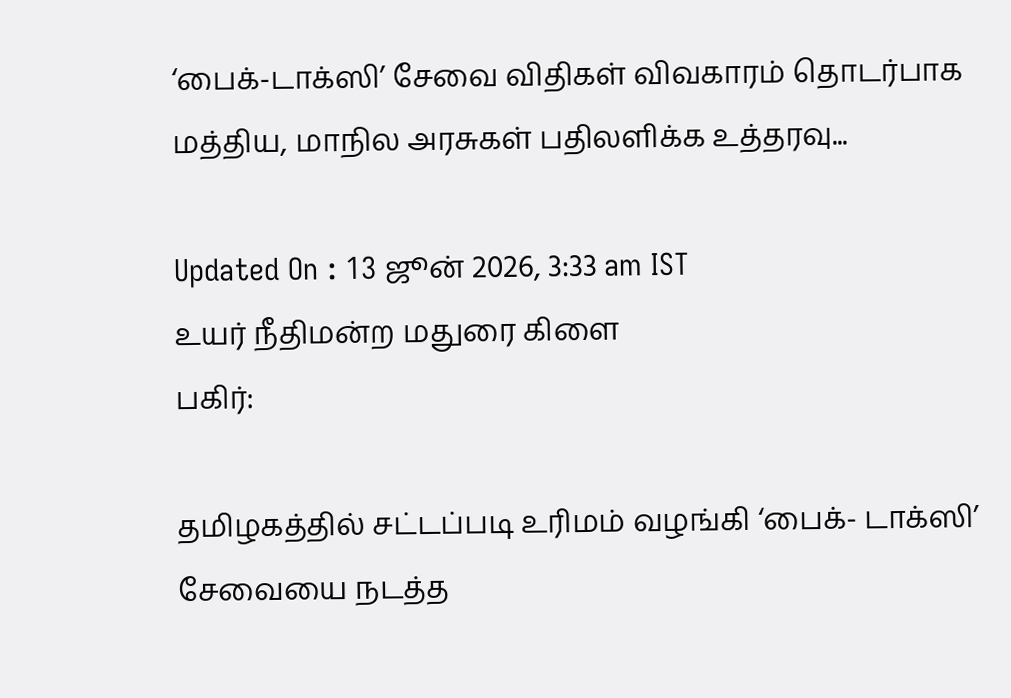‘பைக்-டாக்ஸி’ சேவை விதிகள் விவகாரம் தொடர்பாக மத்திய, மாநில அரசுகள் பதிலளிக்க உத்தரவு...

Updated On : 13 ஜூன் 2026, 3:33 am IST
உயர் நீதிமன்ற மதுரை கிளை
பகிர்:

தமிழகத்தில் சட்டப்படி உரிமம் வழங்கி ‘பைக்- டாக்ஸி’ சேவையை நடத்த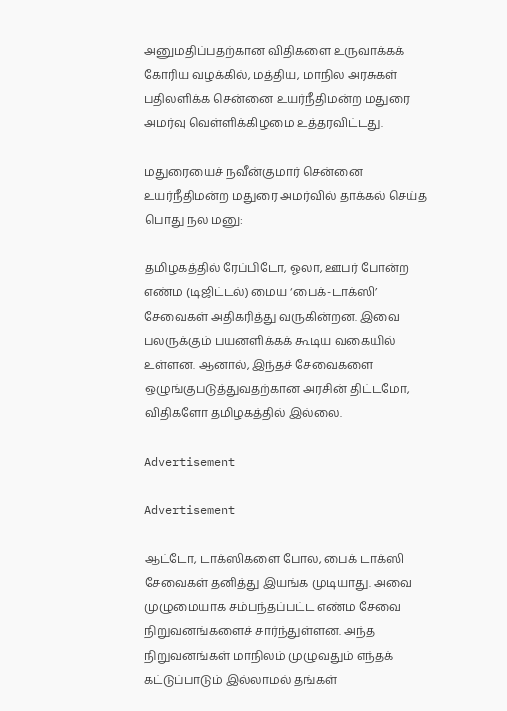அனுமதிப்பதற்கான விதிகளை உருவாக்கக் கோரிய வழக்கில், மத்திய, மாநில அரசுகள் பதிலளிக்க சென்னை உயர்நீதிமன்ற மதுரை அமர்வு வெள்ளிக்கிழமை உத்தரவிட்டது.

மதுரையைச் நவீன்குமார் சென்னை உயர்நீதிமன்ற மதுரை அமர்வில் தாக்கல் செய்த பொது நல மனு:

தமிழகத்தில் ரேப்பிடோ, ஓலா, ஊபர் போன்ற எண்ம (டிஜிட்டல்) மைய ‘பைக்-டாக்ஸி’ சேவைகள் அதிகரித்து வருகின்றன. இவை பலருக்கும் பயனளிக்கக் கூடிய வகையில் உள்ளன. ஆனால், இந்தச் சேவைகளை ஒழுங்குபடுத்துவதற்கான அரசின் திட்டமோ, விதிகளோ தமிழகத்தில் இல்லை.

Advertisement

Advertisement

ஆட்டோ, டாக்ஸிகளை போல, பைக் டாக்ஸி சேவைகள் தனித்து இயங்க முடியாது. அவை முழுமையாக சம்பந்தப்பட்ட எண்ம சேவை நிறுவனங்களைச் சார்ந்துள்ளன. அந்த நிறுவனங்கள் மாநிலம் முழுவதும் எந்தக் கட்டுப்பாடும் இல்லாமல் தங்கள்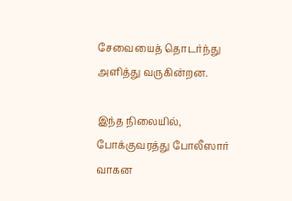சேவையைத் தொடர்ந்து அளித்து வருகின்றன.

இந்த நிலையில், போக்குவரத்து போலீஸார் வாகன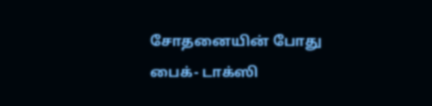சோதனையின் போது பைக்- டாக்ஸி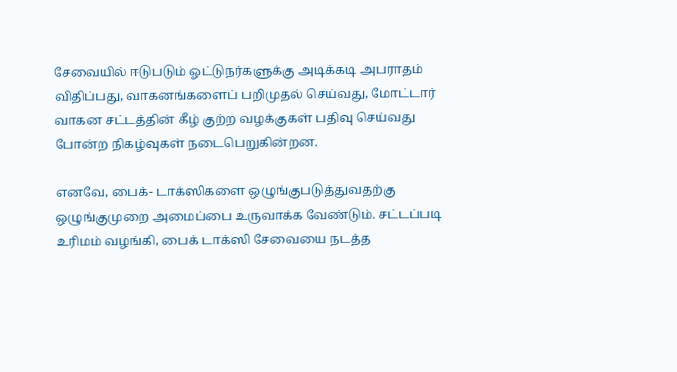சேவையில் ஈடுபடும் ஓட்டுநர்களுக்கு அடிக்கடி அபராதம் விதிப்பது, வாகனங்களைப் பறிமுதல் செய்வது, மோட்டார் வாகன சட்டத்தின் கீழ் குற்ற வழக்குகள் பதிவு செய்வது போன்ற நிகழ்வுகள் நடைபெறுகின்றன.

எனவே, பைக்- டாக்ஸிகளை ஒழுங்குபடுத்துவதற்கு ஒழுங்குமுறை அமைப்பை உருவாக்க வேண்டும். சட்டப்படி உரிமம் வழங்கி, பைக் டாக்ஸி சேவையை நடத்த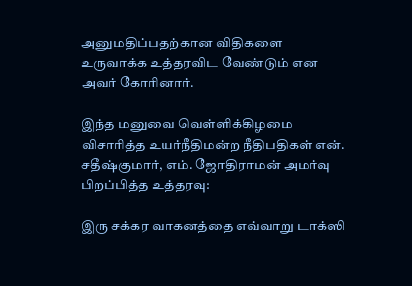அனுமதிப்பதற்கான விதிகளை உருவாக்க உத்தரவிட வேண்டும் என அவர் கோரினார்.

இந்த மனுவை வெள்ளிக்கிழமை விசாரித்த உயர்நீதிமன்ற நீதிபதிகள் என். சதீஷ்குமார், எம். ஜோதிராமன் அமர்வு பிறப்பித்த உத்தரவு:

இரு சக்கர வாகனத்தை எவ்வாறு டாக்ஸி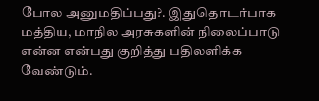போல அனுமதிப்பது?. இதுதொடர்பாக மத்திய, மாநில அரசுகளின் நிலைப்பாடு என்ன என்பது குறித்து பதிலளிக்க வேண்டும்.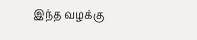இந்த வழக்கு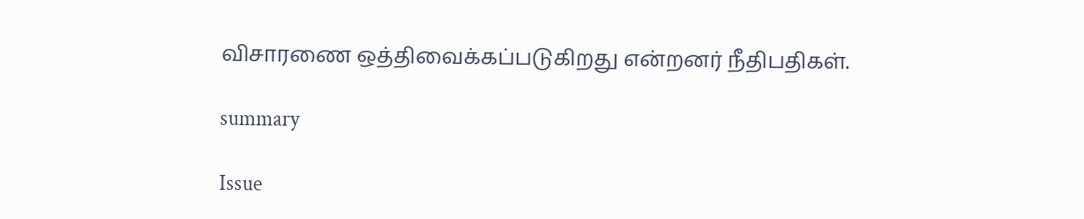விசாரணை ஒத்திவைக்கப்படுகிறது என்றனர் நீதிபதிகள்.

summary

Issue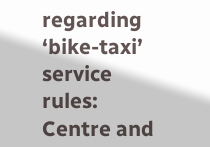regarding ‘bike-taxi’ service rules: Centre and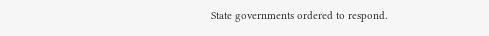State governments ordered to respond.